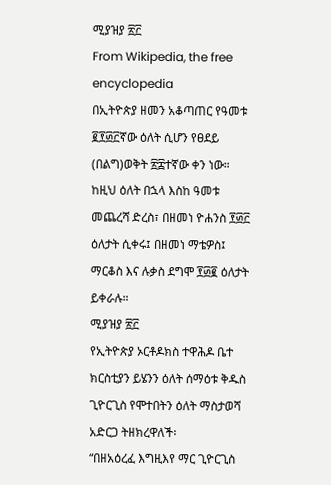ሚያዝያ ፳፫
From Wikipedia, the free encyclopedia
በኢትዮጵያ ዘመን አቆጣጠር የዓመቱ ፪፻፴፫ኛው ዕለት ሲሆን የፀደይ (በልግ)ወቅት ፳፰ተኛው ቀን ነው። ከዚህ ዕለት በኋላ እስከ ዓመቱ መጨረሻ ድረስ፣ በዘመነ ዮሐንስ ፻፴፫ ዕለታት ሲቀሩ፤ በዘመነ ማቴዎስ፤ ማርቆስ እና ሉቃስ ደግሞ ፻፴፪ ዕለታት ይቀራሉ።
ሚያዝያ ፳፫
የኢትዮጵያ ኦርቶዶክስ ተዋሕዶ ቤተ ክርስቲያን ይሄንን ዕለት ሰማዕቱ ቅዱስ ጊዮርጊስ የሞተበትን ዕለት ማስታወሻ አድርጋ ትዘክረዋለች፡
“በዘአዕረፈ እግዚእየ ማር ጊዮርጊስ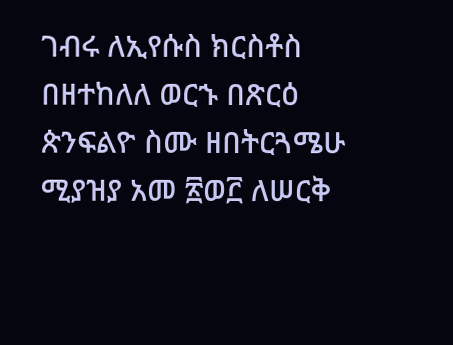ገብሩ ለኢየሱስ ክርስቶስ በዘተከለለ ወርኁ በጽርዕ ጵንፍልዮ ስሙ ዘበትርጓሜሁ ሚያዝያ አመ ፳ወ፫ ለሠርቅ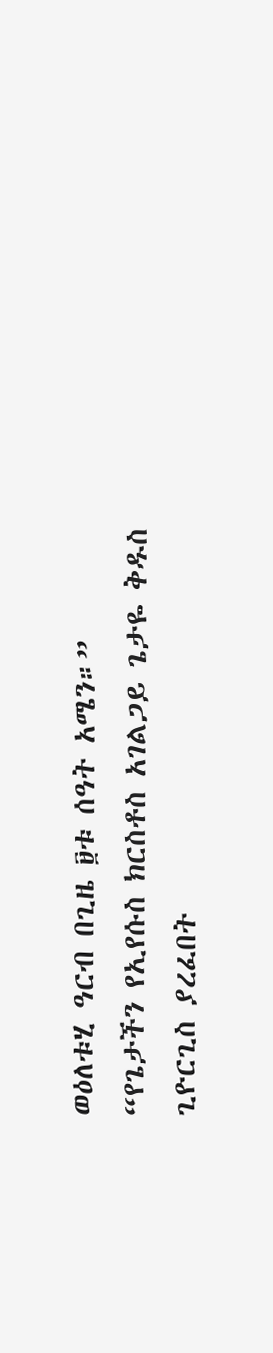ወዕለቱሂ ዓርብ በጊዜ ፱ቱ ሰዓት አሜን።”
“የጌታችን የኢየሱስ ክርስቶስ አገልጋይ ጌታዬ ቅዱስ ጊዮርጊስ ያረፈበት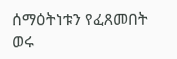ሰማዕትነቱን የፈጸመበት ወሩ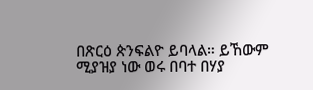በጽርዕ ጵንፍልዮ ይባላል። ይኸውም ሚያዝያ ነው ወሩ በባተ በሃያ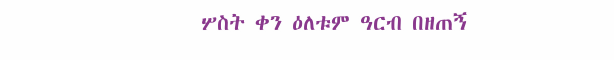ሦስት ቀን ዕለቱም ዓርብ በዘጠኝ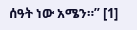ሰዓት ነው አሜን።” [1]